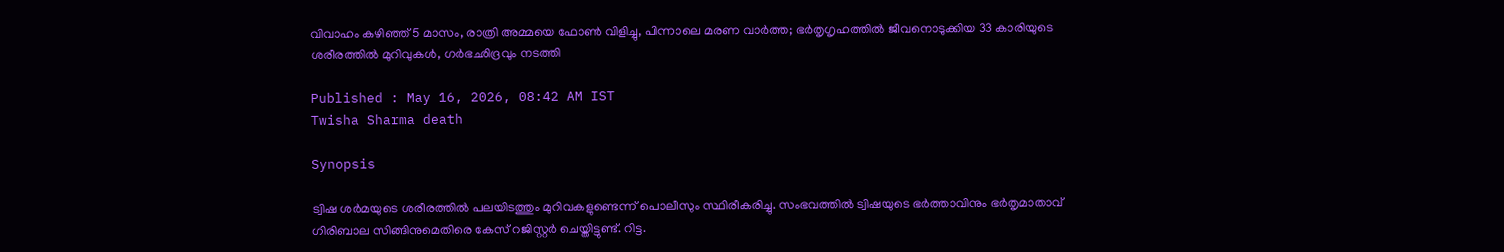വിവാഹം കഴിഞ്ഞ് 5 മാസം, രാത്രി അമ്മയെ ഫോൺ വിളിച്ചു, പിന്നാലെ മരണ വാർത്ത; ഭ‍ർതൃഗൃഹത്തിൽ ജീവനൊടുക്കിയ 33 കാരിയുടെ ശരീരത്തിൽ മുറിവുകൾ, ഗർഭഛിദ്രവും നടത്തി

Published : May 16, 2026, 08:42 AM IST
Twisha Sharma death

Synopsis

ട്വിഷ ശർമയുടെ ശരീരത്തിൽ പലയിടത്തും മുറിവകളുണ്ടെന്ന് പൊലീസും സ്ഥിരീകരിച്ചു. സംഭവത്തിൽ ട്വിഷയുടെ ഭർത്താവിനും ഭർതൃമാതാവ് ഗിരിബാല സിങ്ങിനുമെതിരെ കേസ് റജിസ്റ്റർ ചെയ്തിട്ടുണ്ട്. റിട്ട.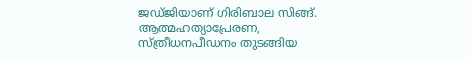ജഡ്ജിയാണ് ഗിരിബാല സിങ്ങ്. ആത്മഹത്യാപ്രേരണ, സ്ത്രീധനപീഡനം തുടങ്ങിയ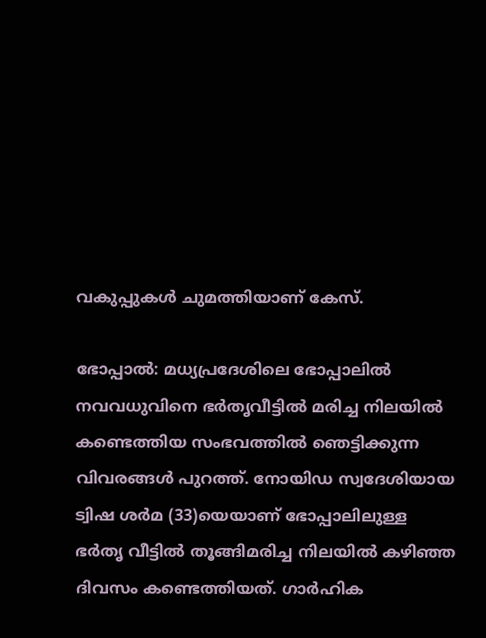വകുപ്പുകൾ ചുമത്തിയാണ് കേസ്.

ഭോപ്പാൽ: മധ്യപ്രദേശിലെ ഭോപ്പാലിൽ നവവധുവിനെ ഭർതൃവീട്ടിൽ മരിച്ച നിലയിൽ കണ്ടെത്തിയ സംഭവത്തിൽ ഞെട്ടിക്കുന്ന വിവരങ്ങൾ പുറത്ത്. നോയിഡ സ്വദേശിയായ ട്വിഷ ശർമ (33)യെയാണ് ഭോപ്പാലിലുള്ള ഭ‍ർതൃ വീട്ടിൽ തൂങ്ങിമരിച്ച നിലയിൽ കഴിഞ്ഞ ദിവസം കണ്ടെത്തിയത്. ഗാർഹിക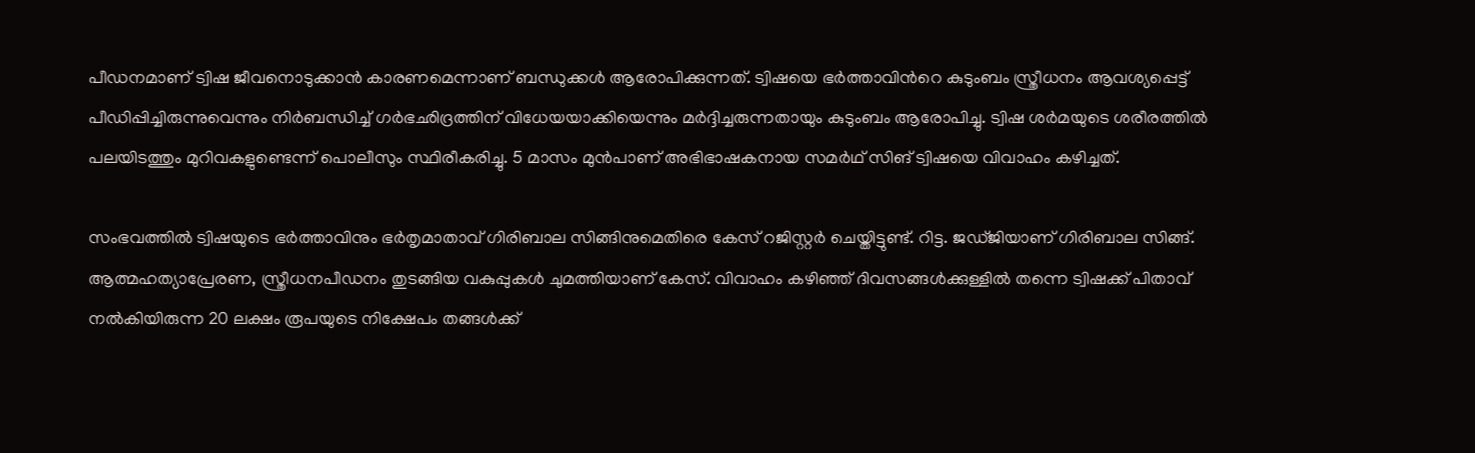പീഡനമാണ് ട്വിഷ ജീവനൊടുക്കാൻ കാരണമെന്നാണ് ബന്ധുക്കൾ ആരോപിക്കുന്നത്. ട്വിഷയെ ഭർത്താവിന്‍റെ കുടുംബം സ്ത്രീധനം ആവശ്യപ്പെട്ട് പീഡിപ്പിച്ചിരുന്നുവെന്നും നിർബന്ധിച്ച് ഗർഭഛിദ്രത്തിന് വിധേയയാക്കിയെന്നും മ‍ർദ്ദിച്ചരുന്നതായും കുടുംബം ആരോപിച്ചു. ട്വിഷ ശർമയുടെ ശരീരത്തിൽ പലയിടത്തും മുറിവകളുണ്ടെന്ന് പൊലീസും സ്ഥിരീകരിച്ചു. 5 മാസം മുൻപാണ് അഭിഭാഷകനായ സമർഥ് സിങ് ട്വിഷയെ വിവാഹം കഴിച്ചത്.

സംഭവത്തിൽ ട്വിഷയുടെ ഭർത്താവിനും ഭർതൃമാതാവ് ഗിരിബാല സിങ്ങിനുമെതിരെ കേസ് റജിസ്റ്റർ ചെയ്തിട്ടുണ്ട്. റിട്ട. ജഡ്ജിയാണ് ഗിരിബാല സിങ്ങ്. ആത്മഹത്യാപ്രേരണ, സ്ത്രീധനപീഡനം തുടങ്ങിയ വകുപ്പുകൾ ചുമത്തിയാണ് കേസ്. വിവാഹം കഴിഞ്ഞ് ദിവസങ്ങൾക്കുള്ളിൽ തന്നെ ട്വിഷക്ക് പിതാവ് നൽകിയിരുന്ന 20 ലക്ഷം രൂപയുടെ നിക്ഷേപം തങ്ങൾക്ക്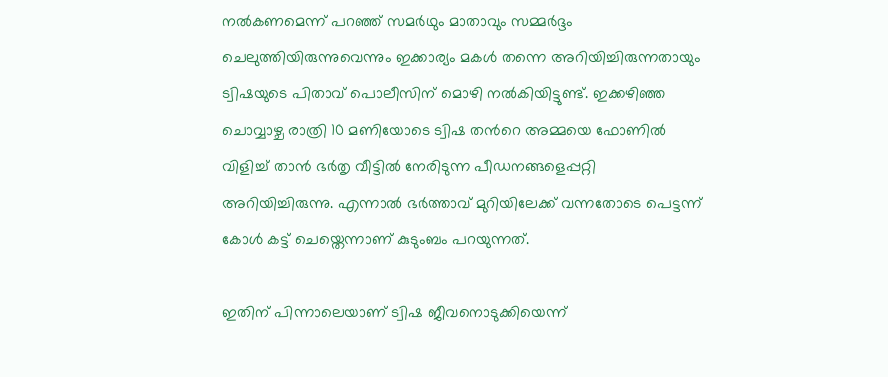നൽകണമെന്ന് പറഞ്ഞ് സമർഥും മാതാവും സമ്മ‍ർദ്ദം ചെലുത്തിയിരുന്നുവെന്നും ഇക്കാര്യം മകൾ തന്നെ അറിയിച്ചിരുന്നതായും ട്വിഷയുടെ പിതാവ് പൊലീസിന് മൊഴി നൽകിയിട്ടുണ്ട്. ഇക്കഴിഞ്ഞ ചൊവ്വാഴ്ച രാത്രി 10 മണിയോടെ ട്വിഷ തന്‍റെ അമ്മയെ ഫോണിൽ വിളിച്ച് താൻ ഭർതൃ വീട്ടിൽ നേരിടുന്ന പീഡനങ്ങളെപ്പറ്റി അറിയിച്ചിരുന്നു. എന്നാൽ ഭ‍ർത്താവ് മുറിയിലേക്ക് വന്നതോടെ പെട്ടന്ന് കോൾ കട്ട് ചെയ്തെന്നാണ് കുടുംബം പറയുന്നത്.

ഇതിന് പിന്നാലെയാണ് ട്വിഷ ജീവനൊടുക്കിയെന്ന്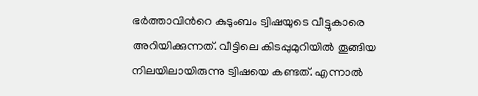ഭ‍ർത്താവിന്‍റെ കുടുംബം ട്വിഷയുടെ വീട്ടുകാരെ അറിയിക്കുന്നത്. വീട്ടിലെ കിടപ്പുമുറിയിൽ തൂങ്ങിയ നിലയിലായിരുന്നു ട്വിഷയെ കണ്ടത്. എന്നാൽ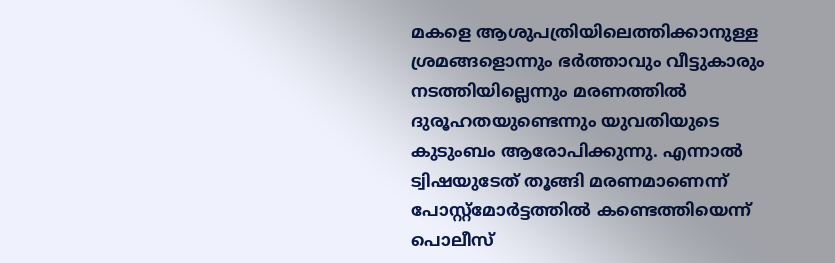മകളെ ആശുപത്രിയിലെത്തിക്കാനുള്ള ശ്രമങ്ങളൊന്നും ഭ‍ർത്താവും വീട്ടുകാരും നടത്തിയില്ലെന്നും മരണത്തിൽ ദുരൂഹതയുണ്ടെന്നും യുവതിയുടെ കുടുംബം ആരോപിക്കുന്നു. എന്നാൽ ട്വിഷയുടേത് തൂങ്ങി മരണമാണെന്ന് പോസ്റ്റ്മോർട്ടത്തിൽ കണ്ടെത്തിയെന്ന് പൊലീസ്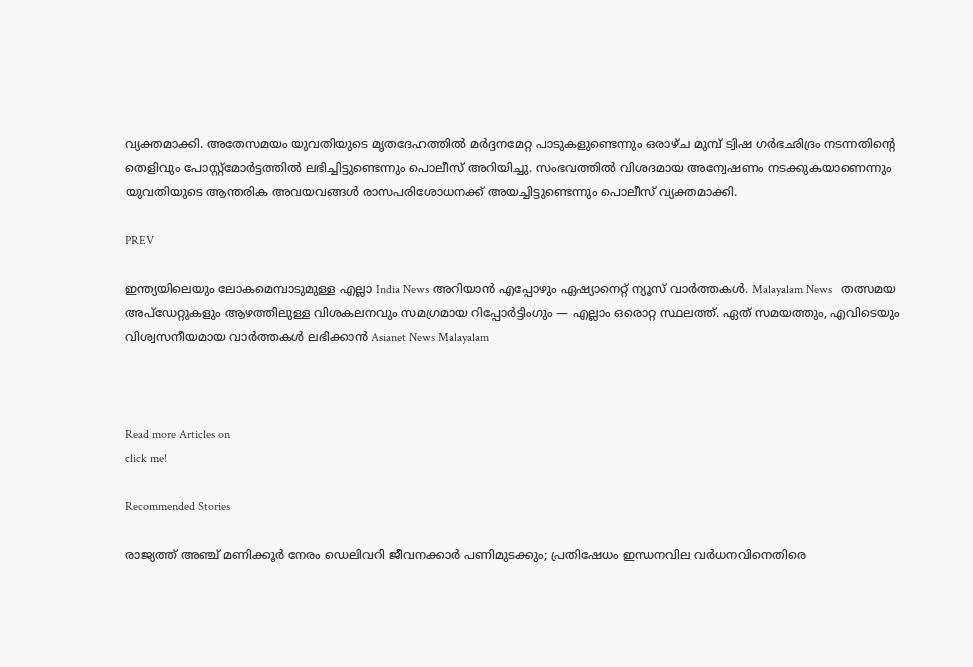വ്യക്തമാക്കി. അതേസമയം യുവതിയുടെ മൃതദേഹത്തിൽ മർദ്ദനമേറ്റ പാടുകളുണ്ടെന്നും ഒരാഴ്ച മുമ്പ് ട്വിഷ ഗർഭഛിദ്രം നടന്നതിന്റെ തെളിവും പോസ്റ്റ്മോർട്ടത്തിൽ ലഭിച്ചിട്ടുണ്ടെന്നും പൊലീസ് അറിയിച്ചു. സംഭവത്തിൽ വിശദമായ അന്വേഷണം നടക്കുകയാണെന്നും യുവതിയുടെ ആന്തരിക അവയവങ്ങൾ രാസപരിശോധനക്ക് അയച്ചിട്ടുണ്ടെന്നും പൊലീസ് വ്യക്തമാക്കി.

PREV

ഇന്ത്യയിലെയും ലോകമെമ്പാടുമുള്ള എല്ലാ India News അറിയാൻ എപ്പോഴും ഏഷ്യാനെറ്റ് ന്യൂസ് വാർത്തകൾ. Malayalam News   തത്സമയ അപ്‌ഡേറ്റുകളും ആഴത്തിലുള്ള വിശകലനവും സമഗ്രമായ റിപ്പോർട്ടിംഗും — എല്ലാം ഒരൊറ്റ സ്ഥലത്ത്. ഏത് സമയത്തും, എവിടെയും വിശ്വസനീയമായ വാർത്തകൾ ലഭിക്കാൻ Asianet News Malayalam



Read more Articles on
click me!

Recommended Stories

രാജ്യത്ത് അഞ്ച് മണിക്കൂർ നേരം ഡെലിവറി ജീവനക്കാർ പണിമുടക്കും; പ്രതിഷേധം ഇന്ധനവില വർധനവിനെതിരെ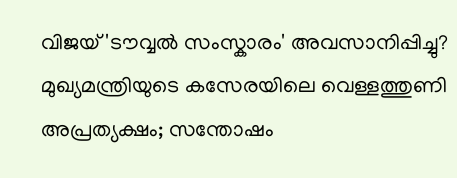വിജയ് 'ടൗവ്വൽ സംസ്കാരം' അവസാനിപ്പിച്ചു? മുഖ്യമന്ത്രിയുടെ കസേരയിലെ വെള്ളത്തുണി അപ്രത്യക്ഷം; സന്തോഷം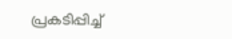പ്രകടിപ്പിച്ച്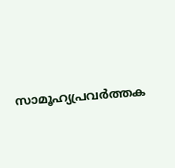സാമൂഹ്യപ്രവർത്തക